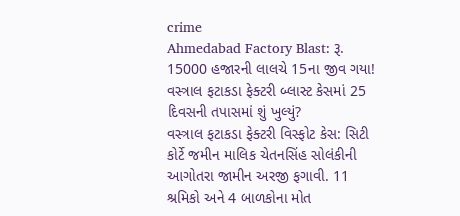crime
Ahmedabad Factory Blast: રૂ. 15000 હજારની લાલચે 15ના જીવ ગયા! વસ્ત્રાલ ફટાકડા ફેક્ટરી બ્લાસ્ટ કેસમાં 25 દિવસની તપાસમાં શું ખુલ્યું?
વસ્ત્રાલ ફટાકડા ફેક્ટરી વિસ્ફોટ કેસ: સિટી કોર્ટે જમીન માલિક ચેતનસિંહ સોલંકીની આગોતરા જામીન અરજી ફગાવી. 11 શ્રમિકો અને 4 બાળકોના મોત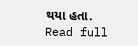થયા હતા.
Read full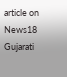article on News18 Gujarati